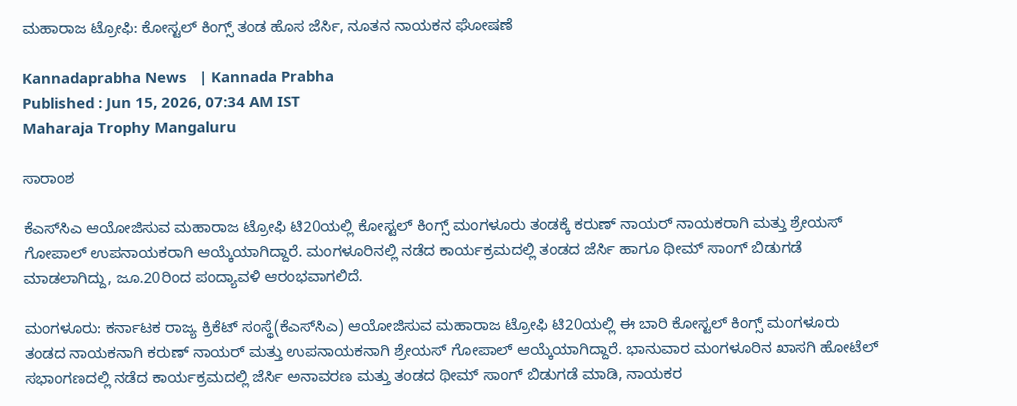ಮಹಾರಾಜ ಟ್ರೋಫಿ: ಕೋಸ್ಟಲ್ ಕಿಂಗ್ಸ್ ತಂಡ ಹೊಸ ಜೆರ್ಸಿ, ನೂತನ ನಾಯಕನ ಘೋಷಣೆ

Kannadaprabha News   | Kannada Prabha
Published : Jun 15, 2026, 07:34 AM IST
Maharaja Trophy Mangaluru

ಸಾರಾಂಶ

ಕೆಎಸ್‌ಸಿಎ ಆಯೋಜಿಸುವ ಮಹಾರಾಜ ಟ್ರೋಫಿ ಟಿ20ಯಲ್ಲಿ ಕೋಸ್ಟಲ್‌ ಕಿಂಗ್ಸ್‌ ಮಂಗಳೂರು ತಂಡಕ್ಕೆ ಕರುಣ್‌ ನಾಯರ್‌ ನಾಯಕರಾಗಿ ಮತ್ತು ಶ್ರೇಯಸ್‌ ಗೋಪಾಲ್‌ ಉಪನಾಯಕರಾಗಿ ಆಯ್ಕೆಯಾಗಿದ್ದಾರೆ. ಮಂಗಳೂರಿನಲ್ಲಿ ನಡೆದ ಕಾರ್ಯಕ್ರಮದಲ್ಲಿ ತಂಡದ ಜೆರ್ಸಿ ಹಾಗೂ ಥೀಮ್‌ ಸಾಂಗ್‌ ಬಿಡುಗಡೆ ಮಾಡಲಾಗಿದ್ದು, ಜೂ.20ರಿಂದ ಪಂದ್ಯಾವಳಿ ಆರಂಭವಾಗಲಿದೆ.

ಮಂಗಳೂರು: ಕರ್ನಾಟಕ ರಾಜ್ಯ ಕ್ರಿಕೆಟ್‌ ಸಂಸ್ಥೆ(ಕೆಎಸ್‌ಸಿಎ) ಆಯೋಜಿಸುವ ಮಹಾರಾಜ ಟ್ರೋಫಿ ಟಿ20ಯಲ್ಲಿ ಈ ಬಾರಿ ಕೋಸ್ಟಲ್‌ ಕಿಂಗ್ಸ್‌ ಮಂಗಳೂರು ತಂಡದ ನಾಯಕನಾಗಿ ಕರುಣ್‌ ನಾಯರ್‌ ಮತ್ತು ಉಪನಾಯಕನಾಗಿ ಶ್ರೇಯಸ್‌ ಗೋಪಾಲ್‌ ಆಯ್ಕೆಯಾಗಿದ್ದಾರೆ. ಭಾನುವಾರ ಮಂಗಳೂರಿನ ಖಾಸಗಿ ಹೋಟೆಲ್‌ ಸಭಾಂಗಣದಲ್ಲಿ ನಡೆದ ಕಾರ್ಯಕ್ರಮದಲ್ಲಿ ಜೆರ್ಸಿ ಅನಾವರಣ ಮತ್ತು ತಂಡದ ಥೀಮ್‌ ಸಾಂಗ್‌ ಬಿಡುಗಡೆ ಮಾಡಿ, ನಾಯಕರ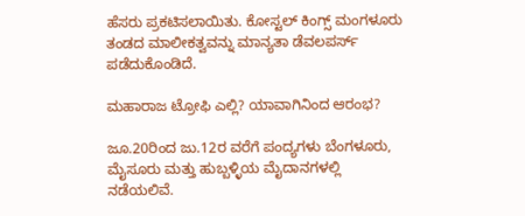ಹೆಸರು ಪ್ರಕಟಿಸಲಾಯಿತು. ಕೋಸ್ಟಲ್‌ ಕಿಂಗ್ಸ್‌ ಮಂಗಳೂರು ತಂಡದ ಮಾಲೀಕತ್ವವನ್ನು ಮಾನ್ಯತಾ ಡೆವಲಪರ್ಸ್ ಪಡೆದುಕೊಂಡಿದೆ.

ಮಹಾರಾಜ ಟ್ರೋಫಿ ಎಲ್ಲಿ? ಯಾವಾಗಿನಿಂದ ಆರಂಭ?

ಜೂ.20ರಿಂದ ಜು.12ರ ವರೆಗೆ ಪಂದ್ಯಗಳು ಬೆಂಗಳೂರು, ಮೈಸೂರು ಮತ್ತು ಹುಬ್ಬಳ್ಳಿಯ ಮೈದಾನಗಳಲ್ಲಿ ನಡೆಯಲಿವೆ.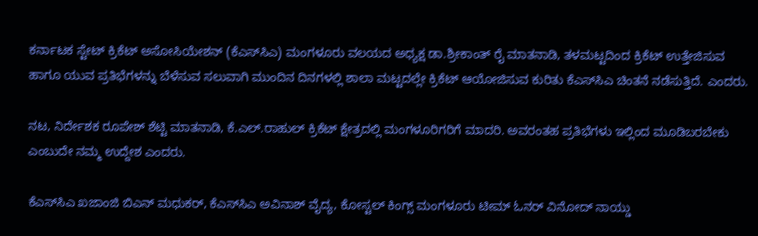ಕರ್ನಾಟಕ ಸ್ಟೇಟ್‌ ಕ್ರಿಕೆಟ್‌ ಅಸೋಸಿಯೇಶನ್‌ (ಕೆಎಸ್‌ಸಿಎ) ಮಂಗಳೂರು ವಲಯದ ಅಧ್ಯಕ್ಷ ಡಾ.ಶ್ರೀಕಾಂತ್‌ ರೈ ಮಾತನಾಡಿ, ತಳಮಟ್ಟದಿಂದ ಕ್ರಿಕೆಟ್‌ ಉತ್ತೇಜಿಸುವ ಹಾಗೂ ಯುವ ಪ್ರತಿಭೆಗಳನ್ನು ಬೆಳೆಸುವ ಸಲುವಾಗಿ ಮುಂದಿನ ದಿನಗಳಲ್ಲಿ ಶಾಲಾ ಮಟ್ಟದಲ್ಲೇ ಕ್ರಿಕೆಟ್‌ ಆಯೋಜಿಸುವ ಕುರಿತು ಕೆಎಸ್‌ಸಿಎ ಚಿಂತನೆ ನಡೆಸುತ್ತಿದೆ. ಎಂದರು.

ನಟ, ನಿರ್ದೇಶಕ ರೂಪೇಶ್‌ ಶೆಟ್ಟಿ ಮಾತನಾಡಿ, ಕೆ.ಎಲ್‌.ರಾಹುಲ್ ಕ್ರಿಕೆಟ್‌ ಕ್ಷೇತ್ರದಲ್ಲಿ ಮಂಗಳೂರಿಗರಿಗೆ ಮಾದರಿ. ಅವರಂತಹ ಪ್ರತಿಭೆಗಳು ಇಲ್ಲಿಂದ ಮೂಡಿಬರಬೇಕು ಎಂಬುದೇ ನಮ್ಮ ಉದ್ದೇಶ ಎಂದರು.

ಕೆಎಸ್‌ಸಿಎ ಖಜಾಂಜಿ ಬಿಎನ್‌ ಮಧುಕರ್‌, ಕೆಎಸ್‌ಸಿಎ ಅವಿನಾಶ್‌ ವೈದ್ಯ, ಕೋಸ್ಟಲ್‌ ಕಿಂಗ್ಸ್‌ ಮಂಗಳೂರು ಟೀಮ್‌ ಓನರ್‌ ವಿನೋದ್‌ ನಾಯ್ಡು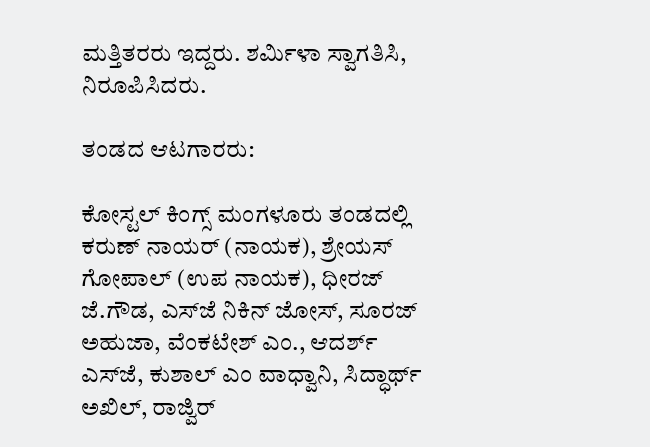ಮತ್ತಿತರರು ಇದ್ದರು. ಶರ್ಮಿಳಾ ಸ್ವಾಗತಿಸಿ, ನಿರೂಪಿಸಿದರು.

ತಂಡದ ಆಟಗಾರರು:

ಕೋಸ್ಟಲ್‌ ಕಿಂಗ್ಸ್‌ ಮಂಗಳೂರು ತಂಡದಲ್ಲಿ ಕರುಣ್‌ ನಾಯರ್‌ (ನಾಯಕ), ಶ್ರೇಯಸ್‌ ಗೋಪಾಲ್‌ (ಉಪ ನಾಯಕ), ಧೀರಜ್‌ ಜೆ.ಗೌಡ, ಎಸ್‌ಜೆ ನಿಕಿನ್‌ ಜೋಸ್‌, ಸೂರಜ್‌ ಅಹುಜಾ, ವೆಂಕಟೇಶ್‌ ಎಂ., ಆದರ್ಶ್‌ ಎಸ್‌ಜೆ, ಕುಶಾಲ್‌ ಎಂ ವಾಧ್ವಾನಿ, ಸಿದ್ಧಾರ್ಥ್‌ ಅಖಿಲ್‌, ರಾಜ್ವಿರ್‌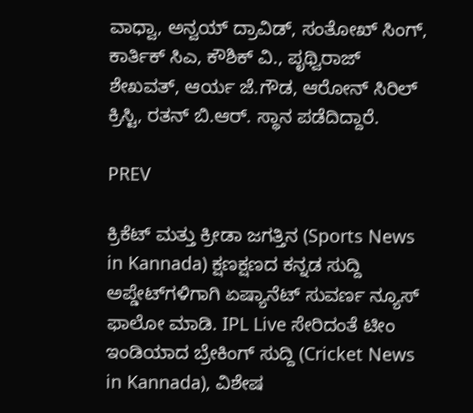ವಾಧ್ವಾ, ಅನ್ವಯ್‌ ದ್ರಾವಿಡ್‌, ಸಂತೋಖ್‌ ಸಿಂಗ್‌, ಕಾರ್ತಿಕ್ ಸಿಎ, ಕೌಶಿಕ್‌ ವಿ., ಪೃಥ್ವಿರಾಜ್‌ ಶೇಖವತ್‌, ಆರ್ಯ ಜೆ.ಗೌಡ, ಆರೋನ್‌ ಸಿರಿಲ್‌ ಕ್ರಿಸ್ಟಿ, ರತನ್‌ ಬಿ.ಆರ್‌. ಸ್ಥಾನ ಪಡೆದಿದ್ದಾರೆ.

PREV

ಕ್ರಿಕೆಟ್ ಮತ್ತು ಕ್ರೀಡಾ ಜಗತ್ತಿನ (Sports News in Kannada) ಕ್ಷಣಕ್ಷಣದ ಕನ್ನಡ ಸುದ್ದಿ ಅಪ್ಡೇಟ್‌ಗಳಿಗಾಗಿ ಏಷ್ಯಾನೆಟ್ ಸುವರ್ಣ ನ್ಯೂಸ್‌ ಫಾಲೋ ಮಾಡಿ. IPL Live ಸೇರಿದಂತೆ ಟೀಂ ಇಂಡಿಯಾದ ಬ್ರೇಕಿಂಗ್ ಸುದ್ದಿ (Cricket News in Kannada), ವಿಶೇಷ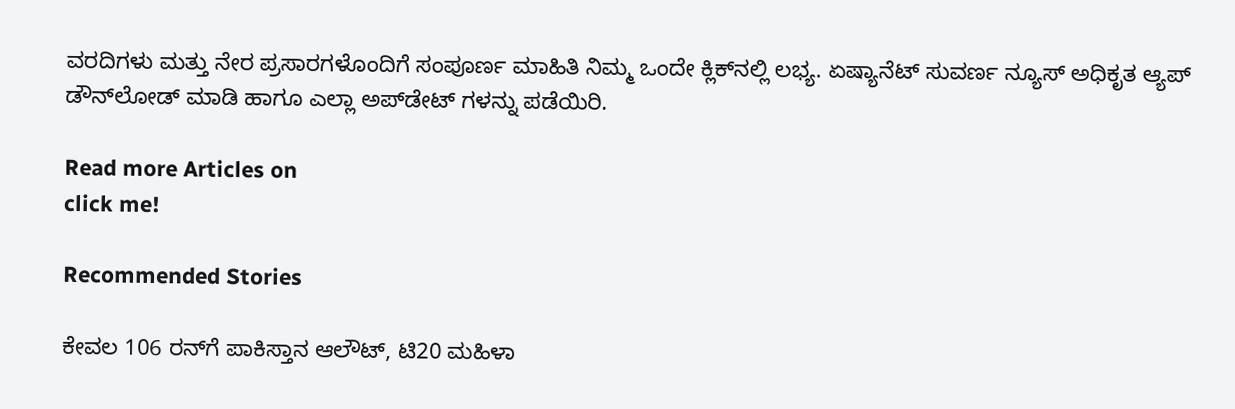ವರದಿಗಳು ಮತ್ತು ನೇರ ಪ್ರಸಾರಗಳೊಂದಿಗೆ ಸಂಪೂರ್ಣ ಮಾಹಿತಿ ನಿಮ್ಮ ಒಂದೇ ಕ್ಲಿಕ್‌ನಲ್ಲಿ ಲಭ್ಯ. ಏಷ್ಯಾನೆಟ್ ಸುವರ್ಣ ನ್ಯೂಸ್ ಅಧಿಕೃತ ಆ್ಯಪ್ ಡೌನ್‌ಲೋಡ್ ಮಾಡಿ ಹಾಗೂ ಎಲ್ಲಾ ಅಪ್‌ಡೇಟ್ ಗಳನ್ನು ಪಡೆಯಿರಿ.

Read more Articles on
click me!

Recommended Stories

ಕೇವಲ 106 ರನ್‌ಗೆ ಪಾಕಿಸ್ತಾನ ಆಲೌಟ್, ಟಿ20 ಮಹಿಳಾ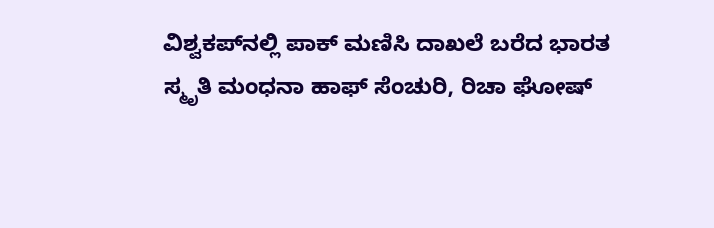ವಿಶ್ವಕಪ್‌ನಲ್ಲಿ ಪಾಕ್ ಮಣಿಸಿ ದಾಖಲೆ ಬರೆದ ಭಾರತ
ಸ್ಮೃತಿ ಮಂಧನಾ ಹಾಫ್ ಸೆಂಚುರಿ, ರಿಚಾ ಘೋಷ್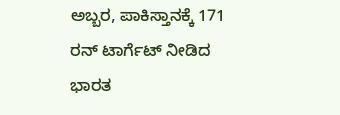ಅಬ್ಬರ, ಪಾಕಿಸ್ತಾನಕ್ಕೆ 171 ರನ್ ಟಾರ್ಗೆಟ್ ನೀಡಿದ ಭಾರತ